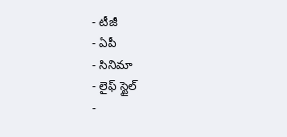- టీజీ
- ఏపీ
- సినిమా
- లైఫ్ స్టైల్
-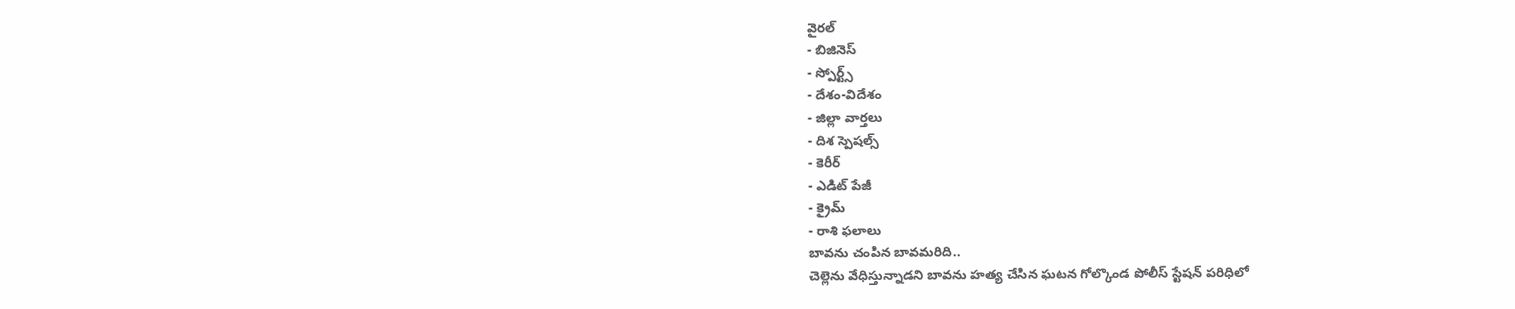వైరల్
- బిజినెస్
- స్పోర్ట్స్
- దేశం-విదేశం
- జిల్లా వార్తలు
- దిశ స్పెషల్స్
- కెరీర్
- ఎడిట్ పేజీ
- క్రైమ్
- రాశి ఫలాలు
బావను చంపిన బావమరిది..
చెల్లెను వేధిస్తున్నాడని బావను హత్య చేసిన ఘటన గోల్కొండ పోలీస్ స్టేషన్ పరిధిలో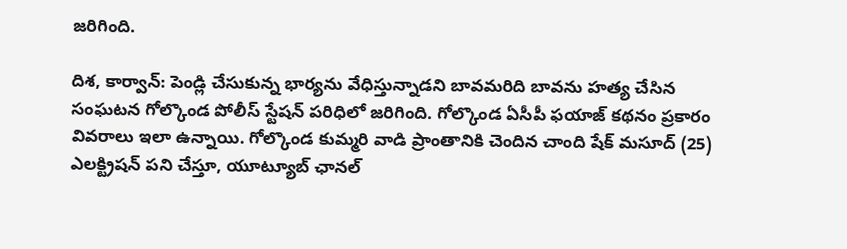జరిగింది.

దిశ, కార్వాన్: పెండ్లి చేసుకున్న భార్యను వేధిస్తున్నాడని బావమరిది బావను హత్య చేసిన సంఘటన గోల్కొండ పోలీస్ స్టేషన్ పరిధిలో జరిగింది. గోల్కొండ ఏసీపీ ఫయాజ్ కథనం ప్రకారం వివరాలు ఇలా ఉన్నాయి. గోల్కొండ కుమ్మరి వాడి ప్రాంతానికి చెందిన చాంది షేక్ మసూద్ (25) ఎలక్ట్రిషన్ పని చేస్తూ, యూట్యూబ్ ఛానల్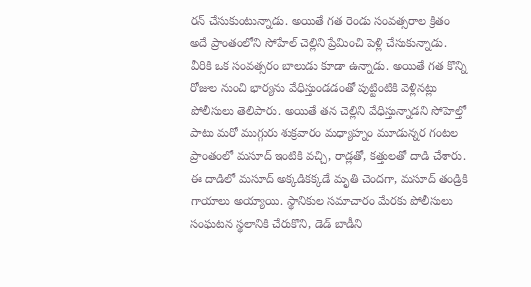రన్ చేసుకుంటున్నాడు. అయితే గత రెండు సంవత్సరాల క్రితం అదే ప్రాంతంలోని సోహేల్ చెల్లిని ప్రేమించి పెళ్లి చేసుకున్నాడు. వీరికి ఒక సంవత్సరం బాలుడు కూడా ఉన్నాడు. అయితే గత కొన్ని రోజుల నుంచి భార్యను వేధిస్తుండడంతో పుట్టింటికి వెళ్లినట్లు పోలీసులు తెలిపారు. అయితే తన చెల్లిని వేధిస్తున్నాడని సోహెల్తో పాటు మరో ముగ్గురు శుక్రవారం మధ్యాహ్నం మూడున్నర గంటల ప్రాంతంలో మసూద్ ఇంటికి వచ్చి, రాడ్లతో, కత్తులతో దాడి చేశారు. ఈ దాడిలో మసూద్ అక్కడికక్కడే మృతి చెందగా, మసూద్ తండ్రికి గాయాలు అయ్యాయి. స్థానికుల సమాచారం మేరకు పోలీసులు సంఘటన స్థలానికి చేరుకొని, డెడ్ బాడీని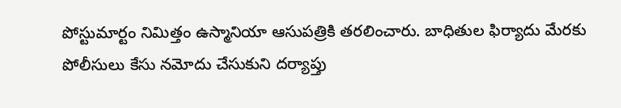పోస్టుమార్టం నిమిత్తం ఉస్మానియా ఆసుపత్రికి తరలించారు. బాధితుల ఫిర్యాదు మేరకు పోలీసులు కేసు నమోదు చేసుకుని దర్యాప్తు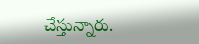చేస్తున్నారు.